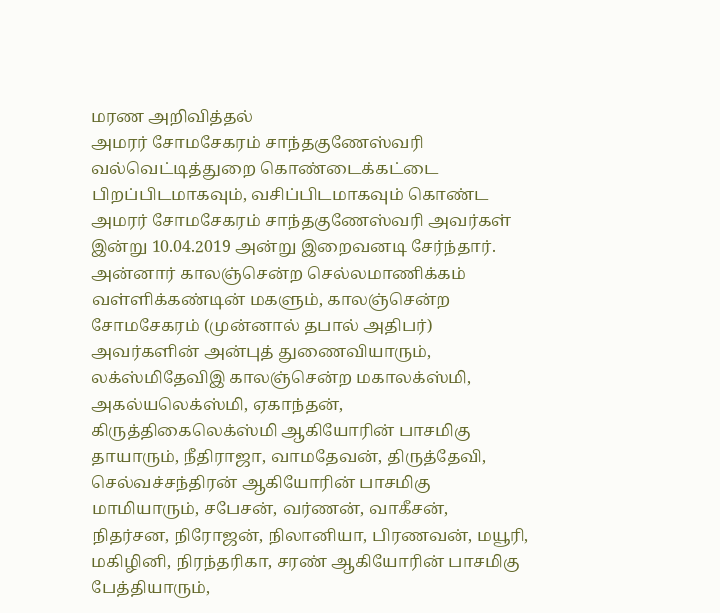மரண அறிவித்தல்
அமரர் சோமசேகரம் சாந்தகுணேஸ்வரி
வல்வெட்டித்துறை கொண்டைக்கட்டை பிறப்பிடமாகவும், வசிப்பிடமாகவும் கொண்ட அமரர் சோமசேகரம் சாந்தகுணேஸ்வரி அவர்கள் இன்று 10.04.2019 அன்று இறைவனடி சேர்ந்தார். அன்னார் காலஞ்சென்ற செல்லமாணிக்கம் வள்ளிக்கண்டின் மகளும், காலஞ்சென்ற சோமசேகரம் (முன்னால் தபால் அதிபர்) அவர்களின் அன்புத் துணைவியாரும், லக்ஸ்மிதேவிஇ காலஞ்சென்ற மகாலக்ஸ்மி, அகல்யலெக்ஸ்மி, ஏகாந்தன், கிருத்திகைலெக்ஸ்மி ஆகியோரின் பாசமிகு தாயாரும், நீதிராஜா, வாமதேவன், திருத்தேவி, செல்வச்சந்திரன் ஆகியோரின் பாசமிகு மாமியாரும், சபேசன், வர்ணன், வாகீசன், நிதர்சன, நிரோஜன், நிலானியா, பிரணவன், மயூரி, மகிழினி, நிரந்தரிகா, சரண் ஆகியோரின் பாசமிகு பேத்தியாரும்,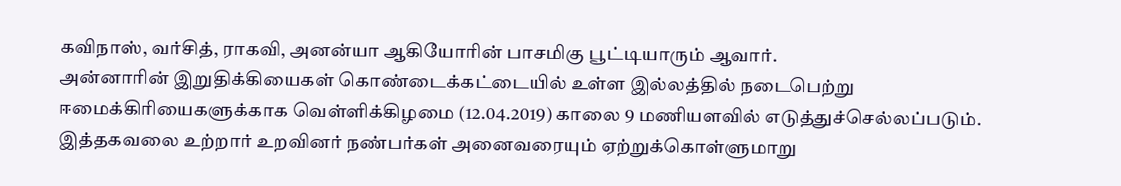கவிநாஸ், வர்சித், ராகவி, அனன்யா ஆகியோரின் பாசமிகு பூட்டியாரும் ஆவார்.
அன்னாரின் இறுதிக்கியைகள் கொண்டைக்கட்டையில் உள்ள இல்லத்தில் நடைபெற்று ஈமைக்கிரியைகளுக்காக வெள்ளிக்கிழமை (12.04.2019) காலை 9 மணியளவில் எடுத்துச்செல்லப்படும். இத்தகவலை உற்றார் உறவினர் நண்பர்கள் அனைவரையும் ஏற்றுக்கொள்ளுமாறு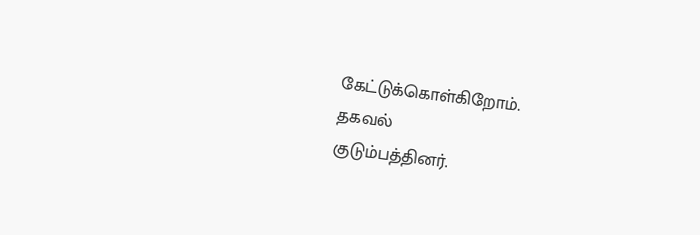கேட்டுக்கொள்கிறோம்.
தகவல்
குடும்பத்தினர்.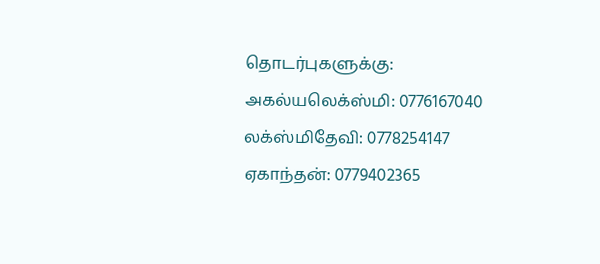தொடர்புகளுக்கு:
அகல்யலெக்ஸ்மி: 0776167040
லக்ஸ்மிதேவி: 0778254147
ஏகாந்தன்: 0779402365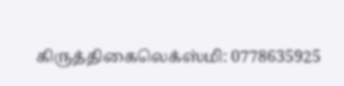கிருத்திகைலெக்ஸ்மி: 0778635925